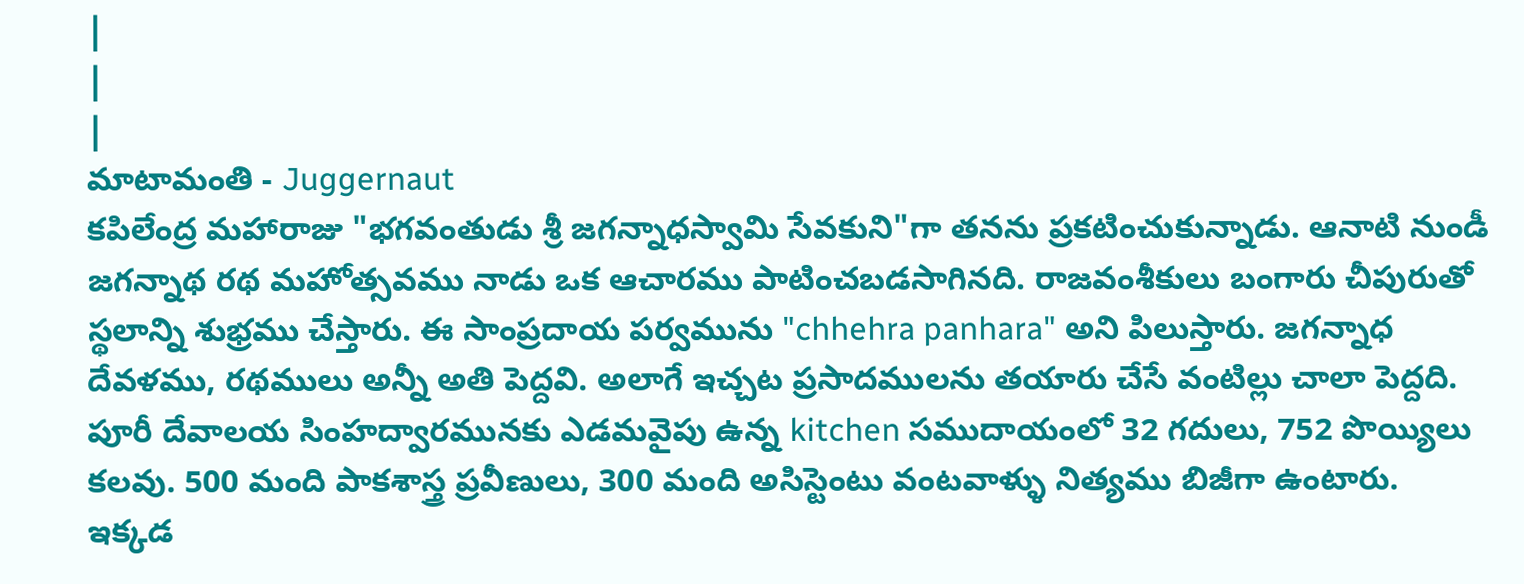|
|
|
మాటామంతి - Juggernaut
కపిలేంద్ర మహారాజు "భగవంతుడు శ్రీ జగన్నాధస్వామి సేవకుని"గా తనను ప్రకటించుకున్నాడు. ఆనాటి నుండీ జగన్నాథ రథ మహోత్సవము నాడు ఒక ఆచారము పాటించబడసాగినది. రాజవంశీకులు బంగారు చీపురుతో స్థలాన్ని శుభ్రము చేస్తారు. ఈ సాంప్రదాయ పర్వమును "chhehra panhara" అని పిలుస్తారు. జగన్నాధ దేవళము, రథములు అన్నీ అతి పెద్దవి. అలాగే ఇచ్చట ప్రసాదములను తయారు చేసే వంటిల్లు చాలా పెద్దది. పూరీ దేవాలయ సింహద్వారమునకు ఎడమవైపు ఉన్న kitchen సముదాయంలో 32 గదులు, 752 పొయ్యిలు కలవు. 500 మంది పాకశాస్త్ర ప్రవీణులు, 300 మంది అసిస్టెంటు వంటవాళ్ళు నిత్యము బిజీగా ఉంటారు.
ఇక్కడ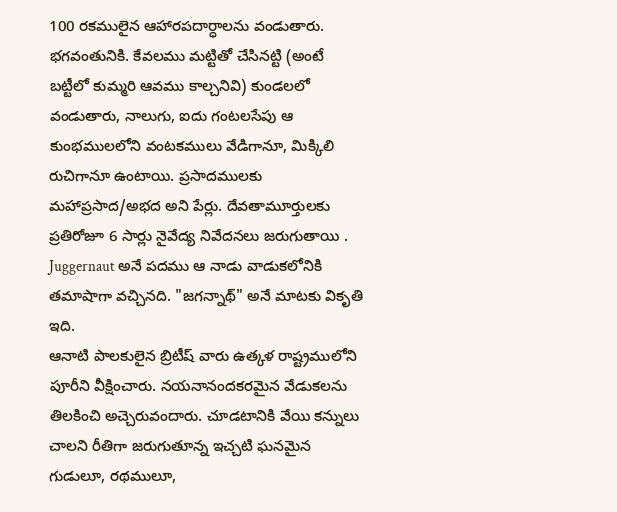100 రకములైన ఆహారపదార్ధాలను వండుతారు. భగవంతునికి. కేవలము మట్టితో చేసినట్టి (అంటే బట్టీలో కుమ్మరి ఆవము కాల్చనివి) కుండలలో వండుతారు, నాలుగు, ఐదు గంటలసేపు ఆ కుంభములలోని వంటకములు వేడిగానూ, మిక్కిలి రుచిగానూ ఉంటాయి. ప్రసాదములకు మహాప్రసాద/అభద అని పేర్లు. దేవతామూర్తులకు ప్రతిరోజూ 6 సార్లు నైవేద్య నివేదనలు జరుగుతాయి . Juggernaut అనే పదము ఆ నాడు వాడుకలోనికి తమాషాగా వచ్చినది. "జగన్నాథ్" అనే మాటకు వికృతి ఇది.
ఆనాటి పాలకులైన బ్రిటీష్ వారు ఉత్కళ రాష్ట్రములోని పూరీని వీక్షించారు. నయనానందకరమైన వేడుకలను తిలకించి అచ్చెరువందారు. చూడటానికి వేయి కన్నులు చాలని రీతిగా జరుగుతూన్న ఇచ్చటి ఘనమైన గుడులూ, రథములూ,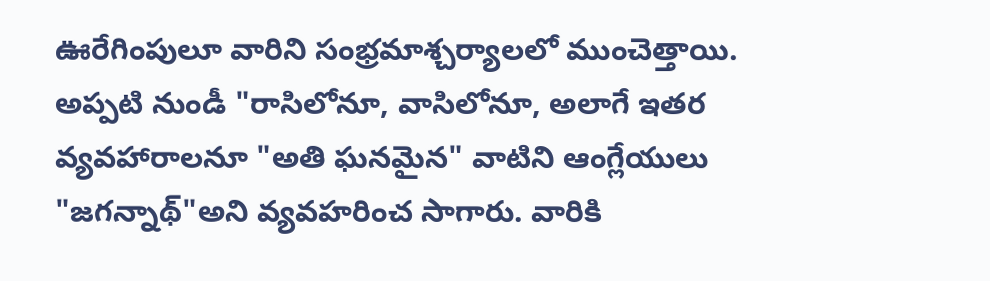ఊరేగింపులూ వారిని సంభ్రమాశ్చర్యాలలో ముంచెత్తాయి. అప్పటి నుండీ "రాసిలోనూ, వాసిలోనూ, అలాగే ఇతర వ్యవహారాలనూ "అతి ఘనమైన" వాటిని ఆంగ్లేయులు "జగన్నాథ్"అని వ్యవహరించ సాగారు. వారికి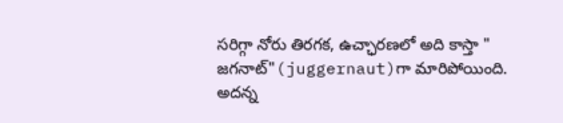సరిగ్గా నోరు తిరగక, ఉచ్ఛారణలో అది కాస్తా " జగనాట్"(juggernaut)గా మారిపోయింది. అదన్న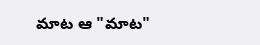మాట ఆ "మాట"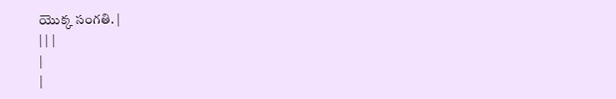యొక్క సంగతి. |
| | |
|
|